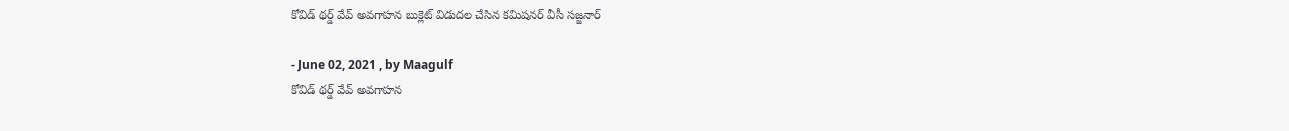కోవిడ్ థర్డ్ వేవ్ అవగాహన బుక్లెట్ విడుదల చేసిన కమిషనర్ వీసీ సజ్జనార్

- June 02, 2021 , by Maagulf
కోవిడ్ థర్డ్ వేవ్ అవగాహన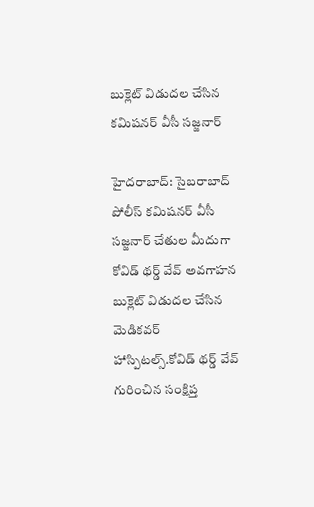బుక్లెట్ విడుదల చేసిన కమిషనర్ వీసీ సజ్జనార్

హైదరాబాద్: సైబరాబాద్ పోలీస్ కమిషనర్ వీసీ సజ్జనార్ చేతుల మీదుగా కోవిడ్ థర్డ్ వేవ్ అవగాహన బుక్లెట్ విడుదల చేసిన మెడికవర్ హాస్పిటల్స్.కోవిడ్ థర్డ్ వేవ్ గురించిన సంక్షిప్త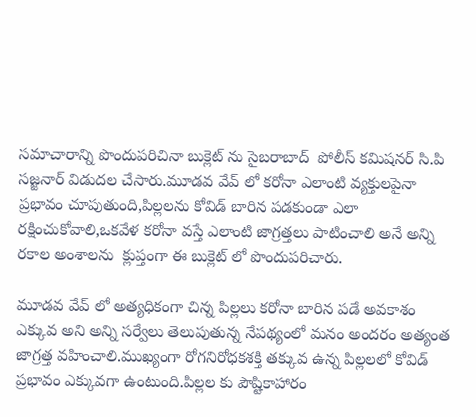సమాచారాన్ని పొందుపరిచినా బుక్లెట్ ను సైబరాబాద్  పోలీస్ కమిషనర్ సి.పి సజ్జనార్ విడుదల చేసారు.మూడవ వేవ్ లో కరోనా ఎలాంటి వ్యక్తులపైనా ప్రభావం చూపుతుంది,పిల్లలను కోవిడ్ బారిన పడకుండా ఎలా రక్షించుకోవాలి,ఒకవేళ కరోనా వస్తే ఎలాంటి జాగ్రత్తలు పాటించాలి అనే అన్ని రకాల అంశాలను  క్లుప్తంగా ఈ బుక్లెట్ లో పొందుపరిచారు.

మూడవ వేవ్ లో అత్యధికంగా చిన్న పిల్లలు కరోనా బారిన పడే అవకాశం ఎక్కువ అని అన్ని సర్వేలు తెలుపుతున్న నేపథ్యంలో మనం అందరం అత్యంత జాగ్రత్త వహించాలి.ముఖ్యంగా రోగనిరోధకశక్తి తక్కువ ఉన్న పిల్లలలో కోవిడ్ ప్రభావం ఎక్కువగా ఉంటుంది.పిల్లల కు పౌష్టికాహారం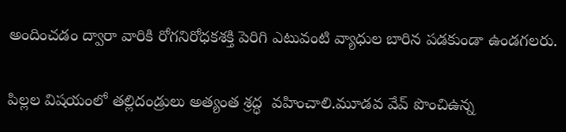అందించడం ద్వారా వారికి రోగనిరోధకశక్తి పెరిగి ఎటువంటి వ్యాధుల బారిన పడకుండా ఉండగలరు.

పిల్లల విషయంలో తల్లిదండ్రులు అత్యంత శ్రద్ధ  వహించాలి.మూడవ వేవ్ పొంచిఉన్న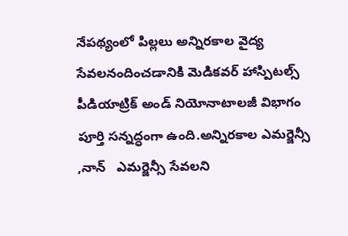నేపథ్యంలో పిల్లలు అన్నిరకాల వైద్య సేవలనందించడానికి మెడికవర్ హాస్పిటల్స్ పీడియాట్రిక్ అండ్ నియోనాటాలజీ విభాగం పూర్తి సన్నద్ధంగా ఉంది.అన్నిరకాల ఎమర్జెన్సీ ,నాన్   ఎమర్జెన్సీ సేవలని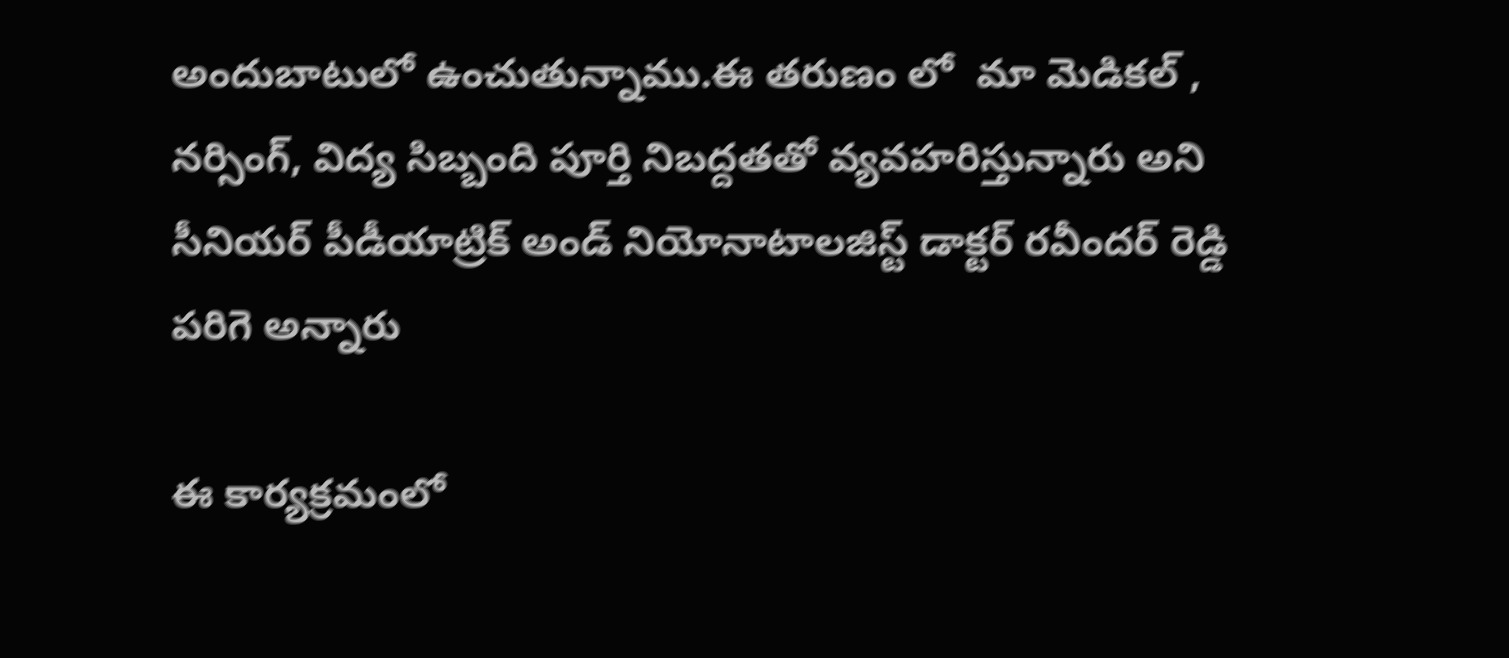అందుబాటులో ఉంచుతున్నాము.ఈ తరుణం లో  మా మెడికల్ , నర్సింగ్, విద్య సిబ్బంది పూర్తి నిబద్దతతో వ్యవహరిస్తున్నారు అని సీనియర్ పీడీయాట్రిక్ అండ్ నియోనాటాలజిస్ట్ డాక్టర్ రవీందర్ రెడ్డి పరిగె అన్నారు

ఈ కార్యక్రమంలో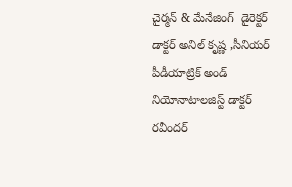చైర్మన్ & మేనేజింగ్  డైరెక్టర్ డాక్టర్ అనిల్ కృష్ణ ,సీనియర్ పీడీయాట్రిక్ అండ్ నియోనాటాలజిస్ట్ డాక్టర్ రవీందర్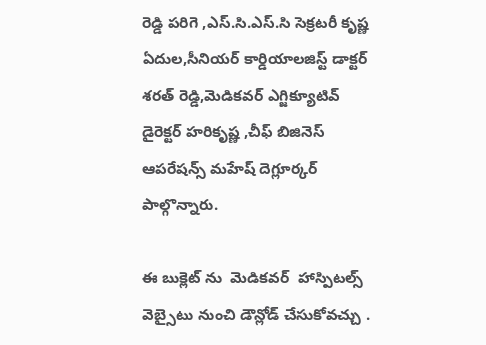రెడ్డి పరిగె ,ఎస్.సి.ఎస్.సి సెక్రటరీ కృష్ణ ఏదుల,సీనియర్ కార్డియాలజిస్ట్ డాక్టర్ శరత్ రెడ్డి,మెడికవర్ ఎగ్జిక్యూటివ్ డైరెక్టర్ హరికృష్ణ ,చీఫ్ బిజినెస్ ఆపరేషన్స్ మహేష్ దెగ్లూర్కర్ పాల్గొన్నారు.

ఈ బుక్లెట్ ను  మెడికవర్  హాస్పిటల్స్ వెబ్సైటు నుంచి డౌన్లోడ్ చేసుకోవచ్చు .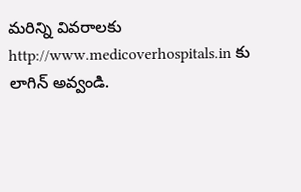మరిన్ని వివరాలకు http://www.medicoverhospitals.in కు లాగిన్ అవ్వండి.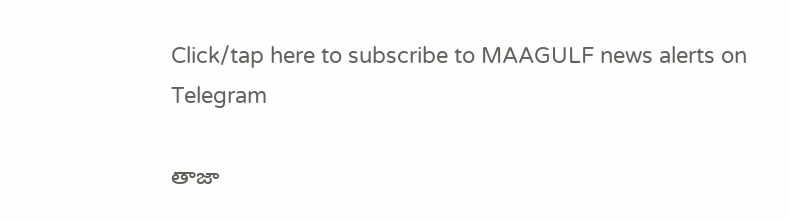Click/tap here to subscribe to MAAGULF news alerts on Telegram

తాజా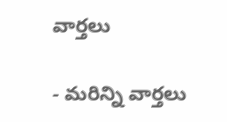వార్తలు

- మరిన్ని వార్తలు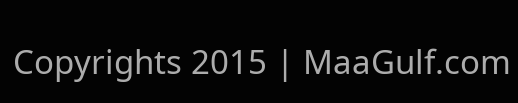Copyrights 2015 | MaaGulf.com